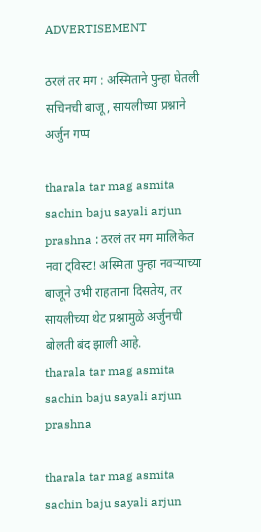ADVERTISEMENT

ठरलं तर मग : अस्मिताने पुन्हा घेतली सचिनची बाजू, सायलीच्या प्रश्नाने अर्जुन गप्प

tharala tar mag asmita sachin baju sayali arjun prashna : ठरलं तर मग मालिकेत नवा ट्विस्ट! अस्मिता पुन्हा नवऱ्याच्या बाजूने उभी राहताना दिसतेय, तर सायलीच्या थेट प्रश्नामुळे अर्जुनची बोलती बंद झाली आहे.
tharala tar mag asmita sachin baju sayali arjun prashna

tharala tar mag asmita sachin baju sayali arjun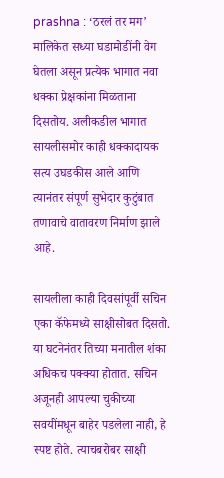prashna : ‘ठरलं तर मग’ मालिकेत सध्या घडामोडींनी वेग घेतला असून प्रत्येक भागात नवा धक्का प्रेक्षकांना मिळताना दिसतोय. अलीकडील भागात सायलीसमोर काही धक्कादायक सत्य उघडकीस आले आणि त्यानंतर संपूर्ण सुभेदार कुटुंबात तणावाचे वातावरण निर्माण झाले आहे.

सायलीला काही दिवसांपूर्वी सचिन एका कॅफेमध्ये साक्षीसोबत दिसतो. या घटनेनंतर तिच्या मनातील शंका अधिकच पक्क्या होतात. सचिन अजूनही आपल्या चुकीच्या सवयींमधून बाहेर पडलेला नाही, हे स्पष्ट होते. त्याचबरोबर साक्षी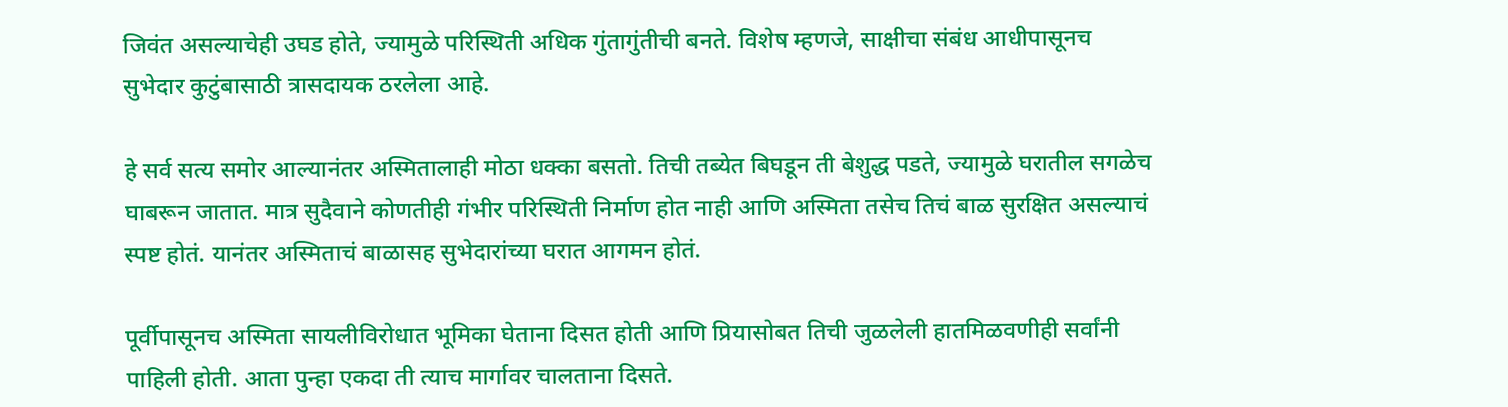जिवंत असल्याचेही उघड होते, ज्यामुळे परिस्थिती अधिक गुंतागुंतीची बनते. विशेष म्हणजे, साक्षीचा संबंध आधीपासूनच सुभेदार कुटुंबासाठी त्रासदायक ठरलेला आहे.

हे सर्व सत्य समोर आल्यानंतर अस्मितालाही मोठा धक्का बसतो. तिची तब्येत बिघडून ती बेशुद्ध पडते, ज्यामुळे घरातील सगळेच घाबरून जातात. मात्र सुदैवाने कोणतीही गंभीर परिस्थिती निर्माण होत नाही आणि अस्मिता तसेच तिचं बाळ सुरक्षित असल्याचं स्पष्ट होतं. यानंतर अस्मिताचं बाळासह सुभेदारांच्या घरात आगमन होतं.

पूर्वीपासूनच अस्मिता सायलीविरोधात भूमिका घेताना दिसत होती आणि प्रियासोबत तिची जुळलेली हातमिळवणीही सर्वांनी पाहिली होती. आता पुन्हा एकदा ती त्याच मार्गावर चालताना दिसते.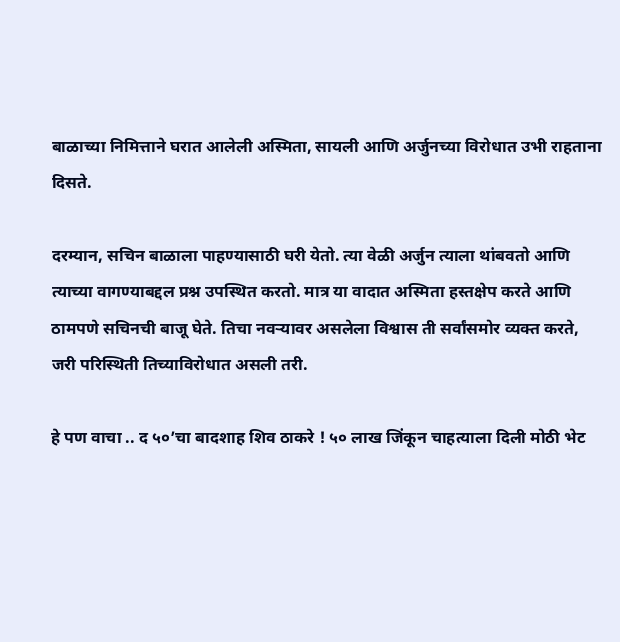बाळाच्या निमित्ताने घरात आलेली अस्मिता, सायली आणि अर्जुनच्या विरोधात उभी राहताना दिसते.

दरम्यान, सचिन बाळाला पाहण्यासाठी घरी येतो. त्या वेळी अर्जुन त्याला थांबवतो आणि त्याच्या वागण्याबद्दल प्रश्न उपस्थित करतो. मात्र या वादात अस्मिता हस्तक्षेप करते आणि ठामपणे सचिनची बाजू घेते. तिचा नवऱ्यावर असलेला विश्वास ती सर्वांसमोर व्यक्त करते, जरी परिस्थिती तिच्याविरोधात असली तरी.

हे पण वाचा .. द ५०’चा बादशाह शिव ठाकरे ! ५० लाख जिंकून चाहत्याला दिली मोठी भेट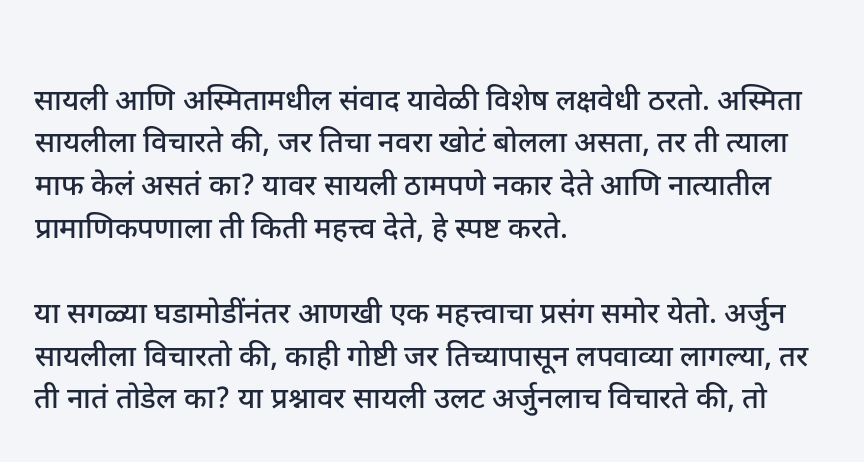सायली आणि अस्मितामधील संवाद यावेळी विशेष लक्षवेधी ठरतो. अस्मिता सायलीला विचारते की, जर तिचा नवरा खोटं बोलला असता, तर ती त्याला माफ केलं असतं का? यावर सायली ठामपणे नकार देते आणि नात्यातील प्रामाणिकपणाला ती किती महत्त्व देते, हे स्पष्ट करते.

या सगळ्या घडामोडींनंतर आणखी एक महत्त्वाचा प्रसंग समोर येतो. अर्जुन सायलीला विचारतो की, काही गोष्टी जर तिच्यापासून लपवाव्या लागल्या, तर ती नातं तोडेल का? या प्रश्नावर सायली उलट अर्जुनलाच विचारते की, तो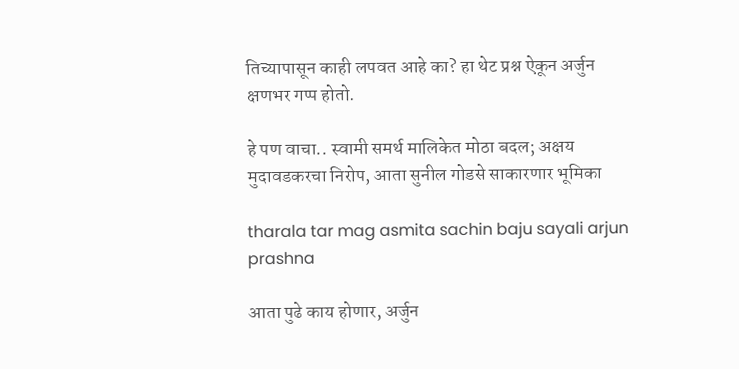तिच्यापासून काही लपवत आहे का? हा थेट प्रश्न ऐकून अर्जुन क्षणभर गप्प होतो.

हे पण वाचा.. स्वामी समर्थ मालिकेत मोठा बदल; अक्षय मुदावडकरचा निरोप, आता सुनील गोडसे साकारणार भूमिका

tharala tar mag asmita sachin baju sayali arjun prashna

आता पुढे काय होणार, अर्जुन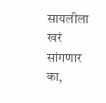सायलीला खरं सांगणार का,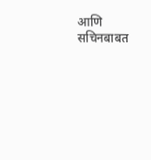आणि सचिनबाबत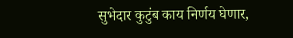सुभेदार कुटुंब काय निर्णय घेणार,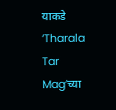याकडे ‘Tharala Tar Mag’च्या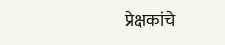प्रेक्षकांचे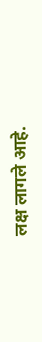लक्ष लागले आहे.